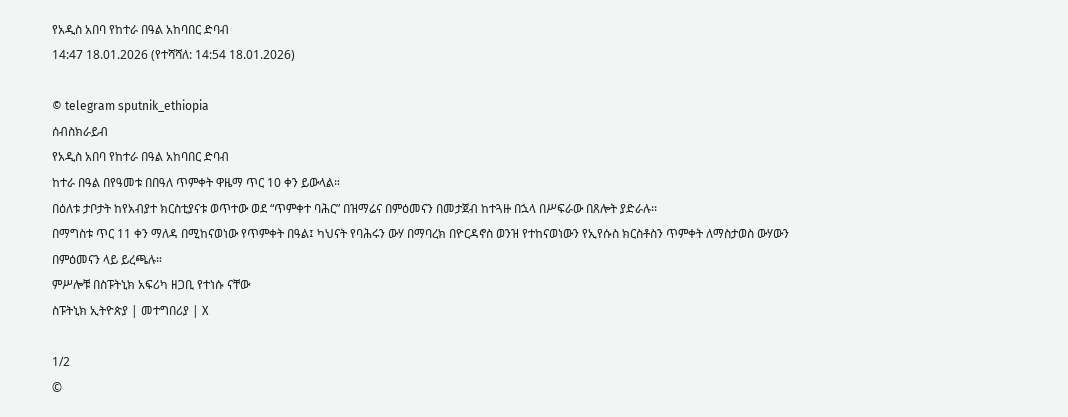የአዲስ አበባ የከተራ በዓል አከባበር ድባብ
14:47 18.01.2026 (የተሻሻለ: 14:54 18.01.2026)

© telegram sputnik_ethiopia
ሰብስክራይብ
የአዲስ አበባ የከተራ በዓል አከባበር ድባብ
ከተራ በዓል በየዓመቱ በበዓለ ጥምቀት ዋዜማ ጥር 10 ቀን ይውላል።
በዕለቱ ታቦታት ከየአብያተ ክርስቲያናቱ ወጥተው ወደ “ጥምቀተ ባሕር” በዝማሬና በምዕመናን በመታጀብ ከተጓዙ በኋላ በሥፍራው በጸሎት ያድራሉ፡፡
በማግስቱ ጥር 11 ቀን ማለዳ በሚከናወነው የጥምቀት በዓል፤ ካህናት የባሕሩን ውሃ በማባረክ በዮርዳኖስ ወንዝ የተከናወነውን የኢየሱስ ክርስቶስን ጥምቀት ለማስታወስ ውሃውን በምዕመናን ላይ ይረጫሉ።
ምሥሎቹ በስፑትኒክ አፍሪካ ዘጋቢ የተነሱ ናቸው
ስፑትኒክ ኢትዮጵያ | መተግበሪያ | X

1/2
©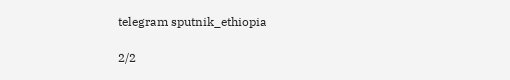telegram sputnik_ethiopia

2/2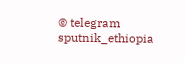© telegram sputnik_ethiopia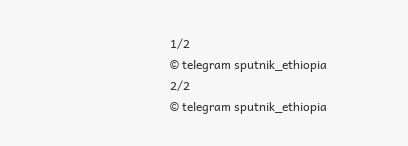1/2
© telegram sputnik_ethiopia
2/2
© telegram sputnik_ethiopia